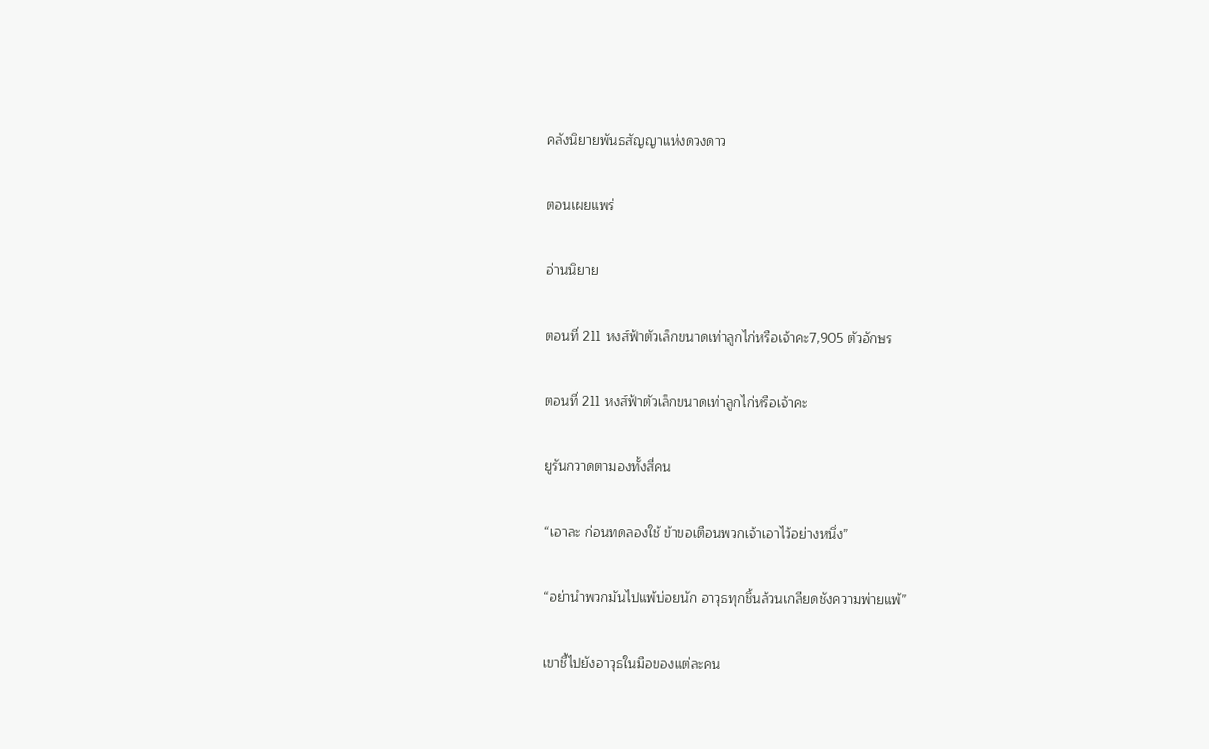คลังนิยายพันธสัญญาแห่งดวงดาว

ตอนเผยแพร่

อ่านนิยาย

ตอนที่ 211 หงส์ฟ้าตัวเล็กขนาดเท่าลูกไก่หรือเจ้าคะ7,905 ตัวอักษร

ตอนที่ 211 หงส์ฟ้าตัวเล็กขนาดเท่าลูกไก่หรือเจ้าคะ

ยูรันกวาดตามองทั้งสี่คน

“เอาละ ก่อนทดลองใช้ ข้าขอเตือนพวกเจ้าเอาไว้อย่างหนึ่ง”

“อย่านำพวกมันไปแพ้บ่อยนัก อาวุธทุกชิ้นล้วนเกลียดชังความพ่ายแพ้”

เขาชี้ไปยังอาวุธในมือของแต่ละคน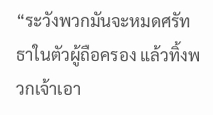“ระวังพวกมันจะหมดศรัทธาในตัวผู้ถือครอง แล้วทิ้งพวกเจ้าเอา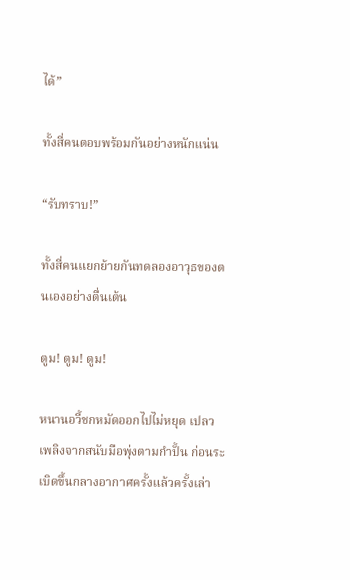ได้”

ทั้งสี่คนตอบพร้อมกันอย่างหนักแน่น

“รับทราบ!”

ทั้งสี่คนแยกย้ายกันทดลองอาวุธของตนเองอย่างตื่นเต้น

ตูม! ตูม! ตูม!

หนานอวี้ชกหมัดออกไปไม่หยุด เปลวเพลิงจากสนับมือพุ่งตามกำปั้น ก่อนระเบิดขึ้นกลางอากาศครั้งแล้วครั้งเล่า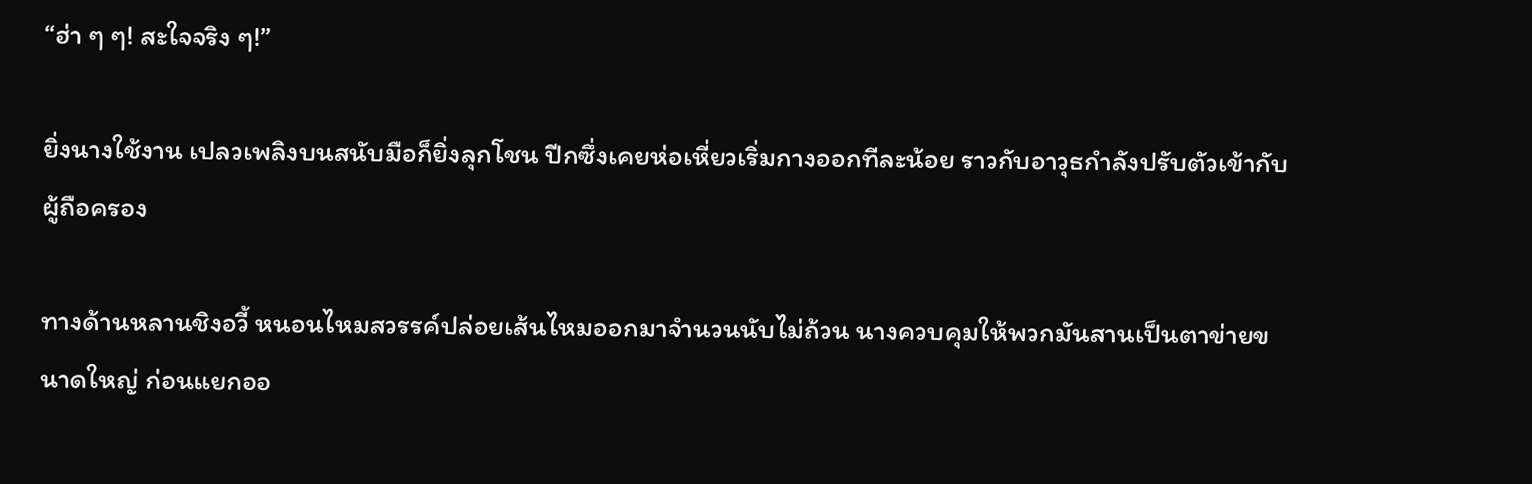“ฮ่า ๆ ๆ! สะใจจริง ๆ!”

ยิ่งนางใช้งาน เปลวเพลิงบนสนับมือก็ยิ่งลุกโชน ปีกซึ่งเคยห่อเหี่ยวเริ่มกางออกทีละน้อย ราวกับอาวุธกำลังปรับตัวเข้ากับผู้ถือครอง

ทางด้านหลานชิงอวี้ หนอนไหมสวรรค์ปล่อยเส้นไหมออกมาจำนวนนับไม่ถ้วน นางควบคุมให้พวกมันสานเป็นตาข่ายขนาดใหญ่ ก่อนแยกออ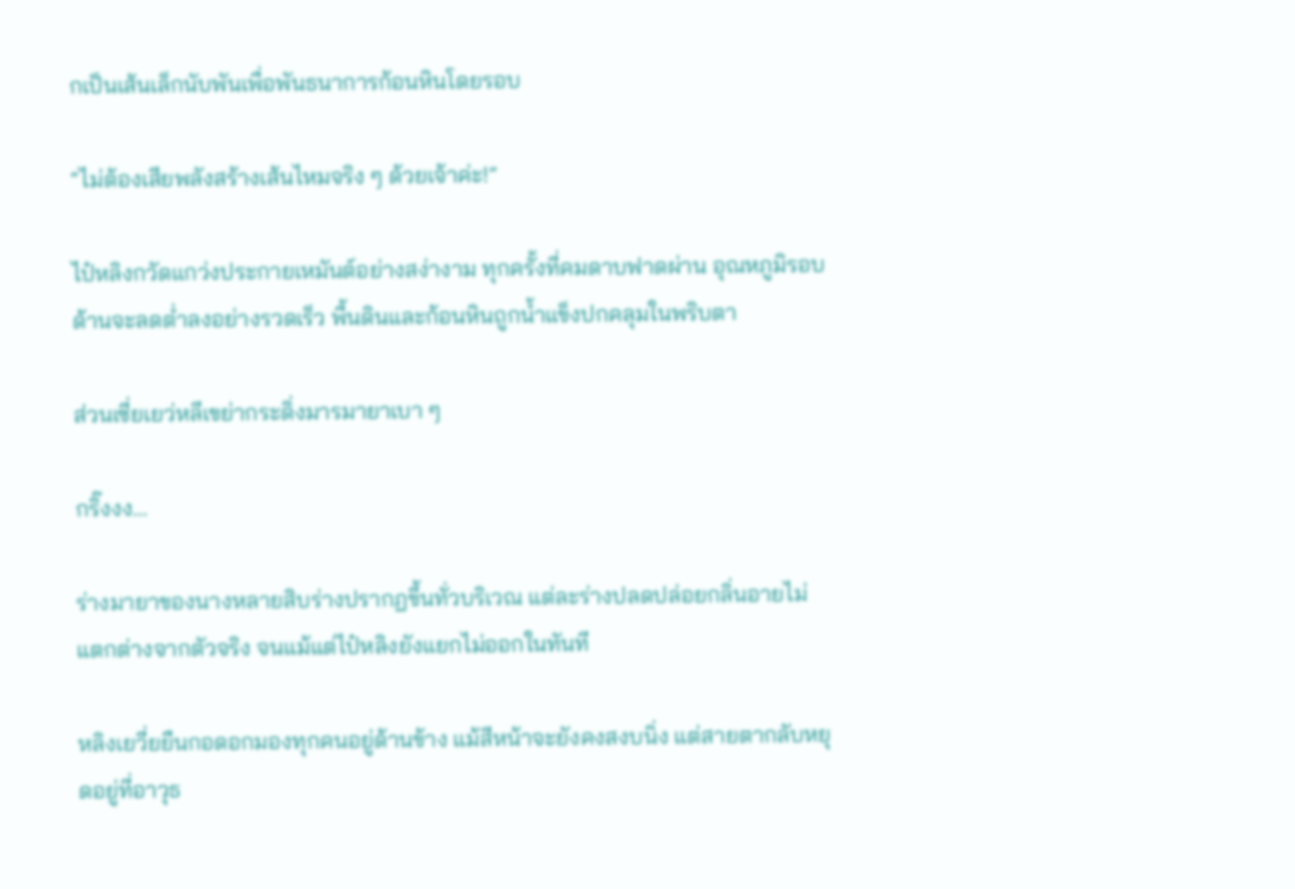กเป็นเส้นเล็กนับพันเพื่อพันธนาการก้อนหินโดยรอบ

“ไม่ต้องเสียพลังสร้างเส้นไหมจริง ๆ ด้วยเจ้าค่ะ!”

ไป๋หลิงกวัดแกว่งประกายเหมันต์อย่างสง่างาม ทุกครั้งที่คมดาบฟาดผ่าน อุณหภูมิรอบด้านจะลดต่ำลงอย่างรวดเร็ว พื้นดินและก้อนหินถูกน้ำแข็งปกคลุมในพริบตา

ส่วนเซี่ยเยว่หลีเขย่ากระดิ่งมารมายาเบา ๆ

กริ๊งงง...

ร่างมายาของนางหลายสิบร่างปรากฏขึ้นทั่วบริเวณ แต่ละร่างปลดปล่อยกลิ่นอายไม่แตกต่างจากตัวจริง จนแม้แต่ไป๋หลิงยังแยกไม่ออกในทันที

หลิงเยวี่ยยืนกอดอกมองทุกคนอยู่ด้านข้าง แม้สีหน้าจะยังคงสงบนิ่ง แต่สายตากลับหยุดอยู่ที่อาวุธ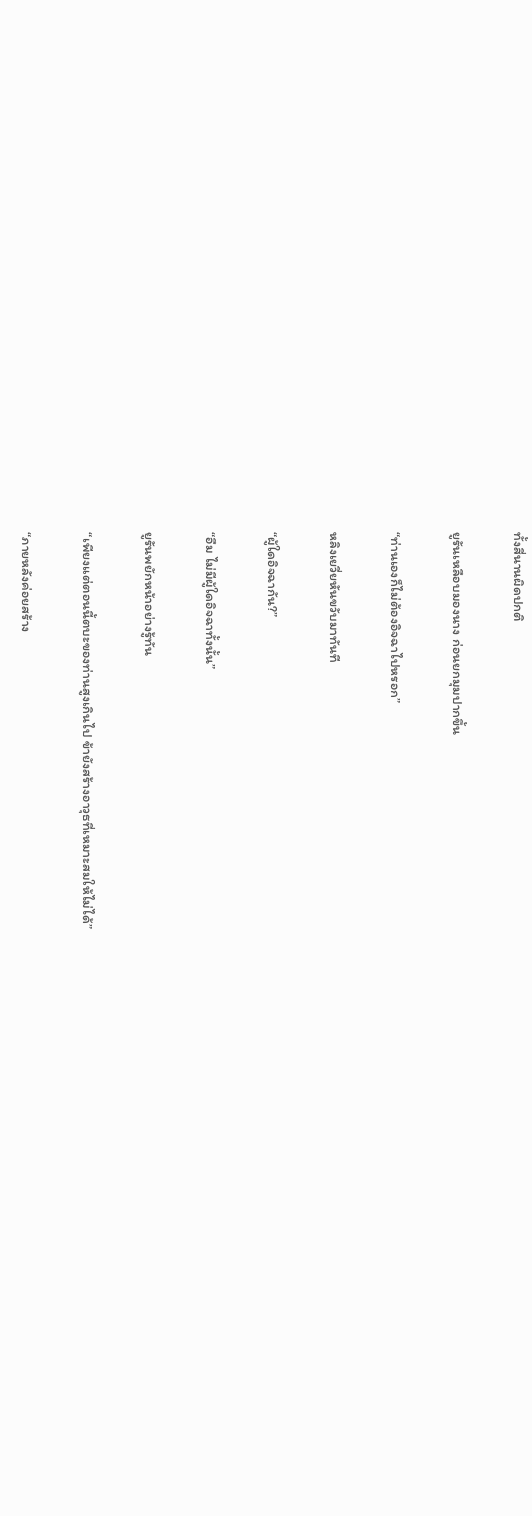ทั้งสี่นานผิดปกติ

ยูรันเหลือบมองนาง ก่อนยกมุมปากขึ้น

“ท่านเองก็ไม่ต้องอิจฉาไปหรอก”

หลิงเยวี่ยหันขวับมาทันที

“ผู้ใดอิจฉากัน?”

“อืม ไม่มีผู้ใดอิจฉาทั้งนั้น”

ยูรันพยักหน้าอย่างรู้ทัน

“เพียงแต่ตอนนี้ตบะของท่านสูงเกินไป ข้ายังสร้างอาวุธที่เหมาะสมให้ไม่ได้”

“ภายหลังค่อยสร้าง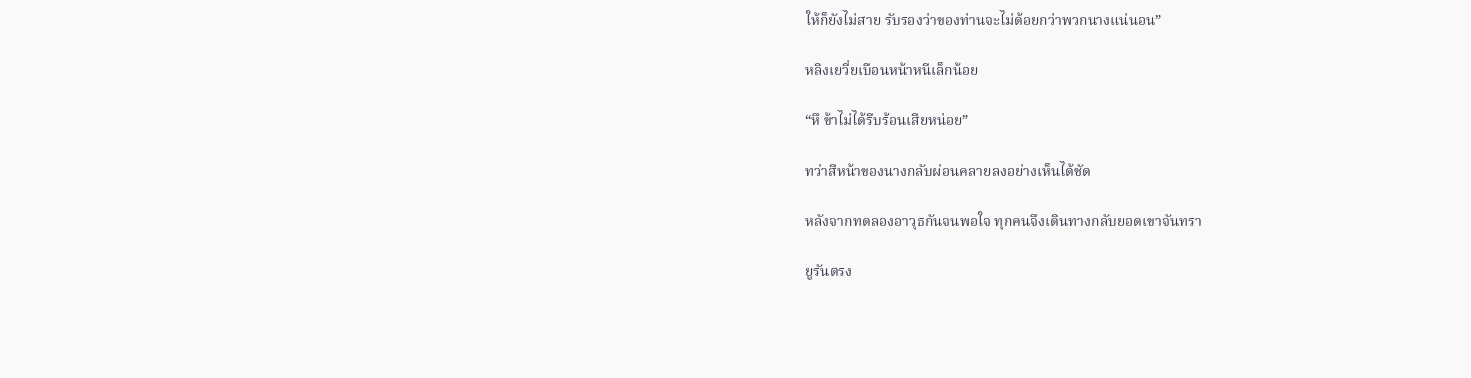ให้ก็ยังไม่สาย รับรองว่าของท่านจะไม่ด้อยกว่าพวกนางแน่นอน”

หลิงเยวี่ยเบือนหน้าหนีเล็กน้อย

“หึ ข้าไม่ได้รีบร้อนเสียหน่อย”

ทว่าสีหน้าของนางกลับผ่อนคลายลงอย่างเห็นได้ชัด

หลังจากทดลองอาวุธกันจนพอใจ ทุกคนจึงเดินทางกลับยอดเขาจันทรา

ยูรันตรง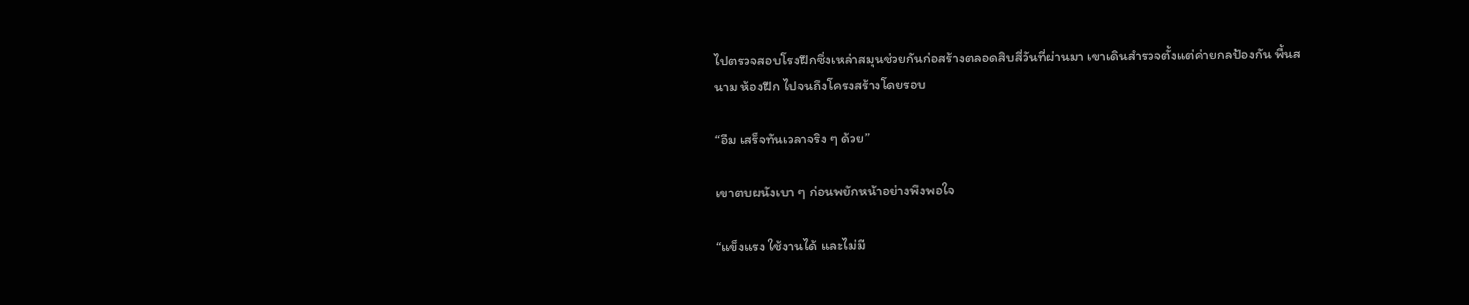ไปตรวจสอบโรงฝึกซึ่งเหล่าสมุนช่วยกันก่อสร้างตลอดสิบสี่วันที่ผ่านมา เขาเดินสำรวจตั้งแต่ค่ายกลป้องกัน พื้นสนาม ห้องฝึก ไปจนถึงโครงสร้างโดยรอบ

“อืม เสร็จทันเวลาจริง ๆ ด้วย”

เขาตบผนังเบา ๆ ก่อนพยักหน้าอย่างพึงพอใจ

“แข็งแรง ใช้งานได้ และไม่มี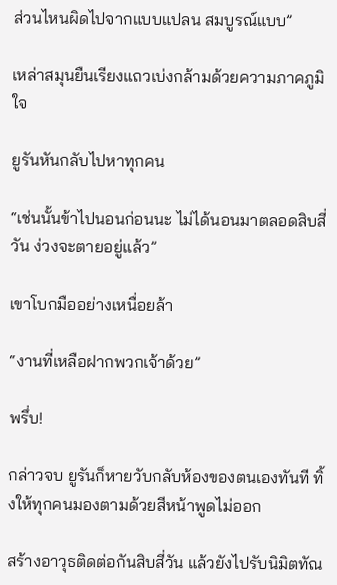ส่วนไหนผิดไปจากแบบแปลน สมบูรณ์แบบ”

เหล่าสมุนยืนเรียงแถวเบ่งกล้ามด้วยความภาคภูมิใจ

ยูรันหันกลับไปหาทุกคน

“เช่นนั้นข้าไปนอนก่อนนะ ไม่ได้นอนมาตลอดสิบสี่วัน ง่วงจะตายอยู่แล้ว”

เขาโบกมืออย่างเหนื่อยล้า

“งานที่เหลือฝากพวกเจ้าด้วย”

พรึ่บ!

กล่าวจบ ยูรันก็หายวับกลับห้องของตนเองทันที ทิ้งให้ทุกคนมองตามด้วยสีหน้าพูดไม่ออก

สร้างอาวุธติดต่อกันสิบสี่วัน แล้วยังไปรับนิมิตทัณ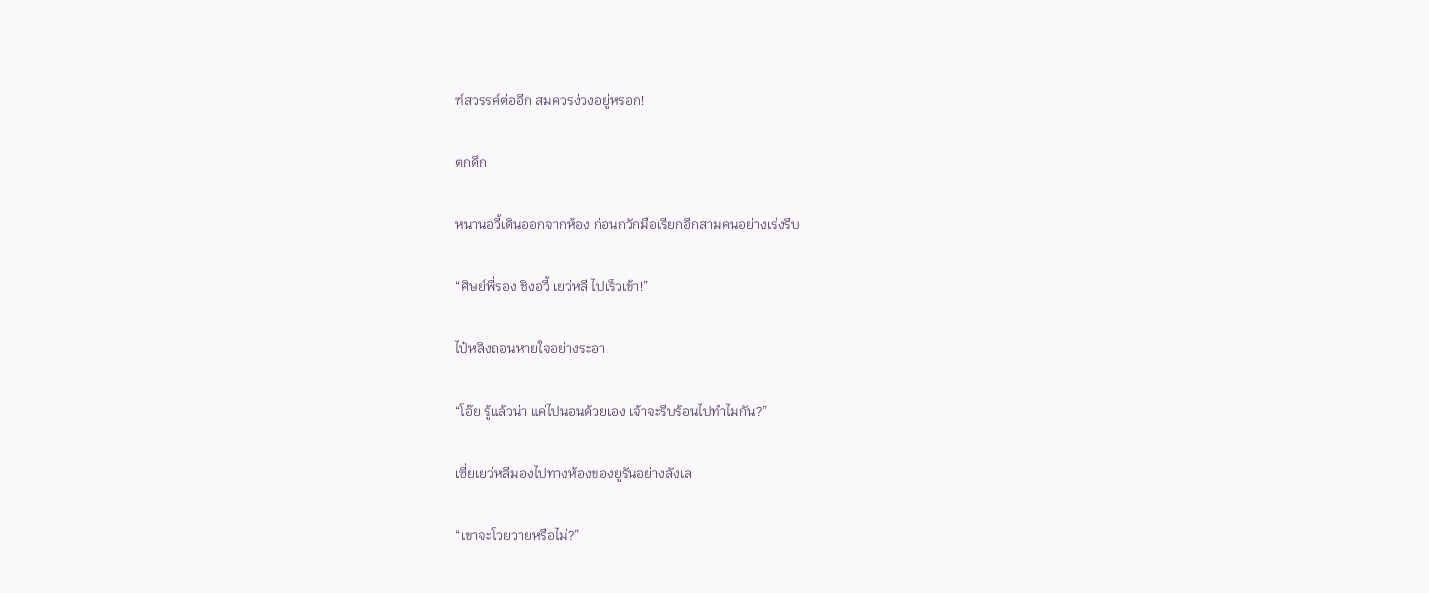ฑ์สวรรค์ต่ออีก สมควรง่วงอยู่หรอก!

ตกดึก

หนานอวี้เดินออกจากห้อง ก่อนกวักมือเรียกอีกสามคนอย่างเร่งรีบ

“ศิษย์พี่รอง ชิงอวี้ เยว่หลี ไปเร็วเข้า!”

ไป๋หลิงถอนหายใจอย่างระอา

“โอ๊ย รู้แล้วน่า แค่ไปนอนด้วยเอง เจ้าจะรีบร้อนไปทำไมกัน?”

เซี่ยเยว่หลีมองไปทางห้องของยูรันอย่างลังเล

“เขาจะโวยวายหรือไม่?”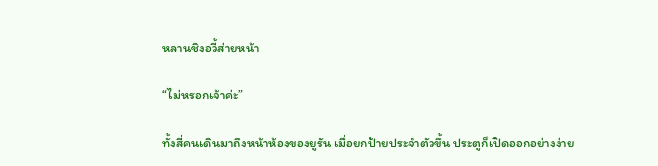หลานชิงอวี้ส่ายหน้า

“ไม่หรอกเจ้าค่ะ”

ทั้งสี่คนเดินมาถึงหน้าห้องของยูรัน เมื่อยกป้ายประจำตัวขึ้น ประตูก็เปิดออกอย่างง่าย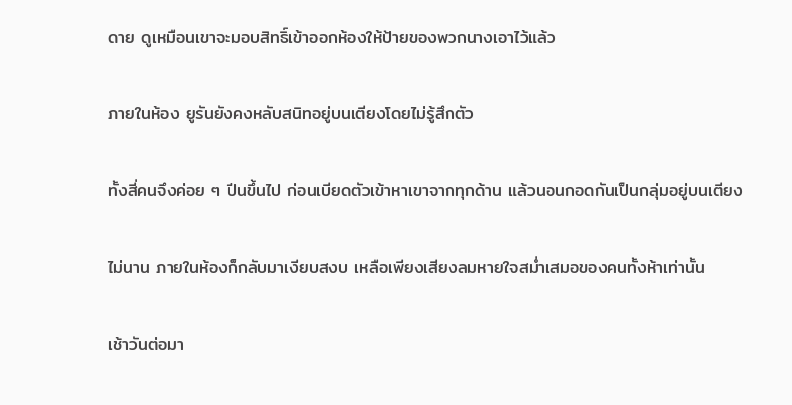ดาย ดูเหมือนเขาจะมอบสิทธิ์เข้าออกห้องให้ป้ายของพวกนางเอาไว้แล้ว

ภายในห้อง ยูรันยังคงหลับสนิทอยู่บนเตียงโดยไม่รู้สึกตัว

ทั้งสี่คนจึงค่อย ๆ ปีนขึ้นไป ก่อนเบียดตัวเข้าหาเขาจากทุกด้าน แล้วนอนกอดกันเป็นกลุ่มอยู่บนเตียง

ไม่นาน ภายในห้องก็กลับมาเงียบสงบ เหลือเพียงเสียงลมหายใจสม่ำเสมอของคนทั้งห้าเท่านั้น

เช้าวันต่อมา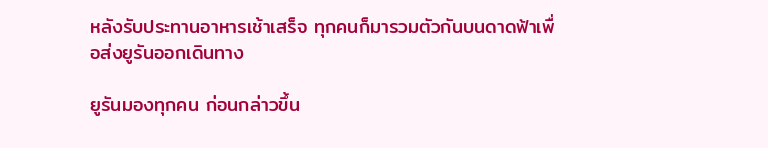หลังรับประทานอาหารเช้าเสร็จ ทุกคนก็มารวมตัวกันบนดาดฟ้าเพื่อส่งยูรันออกเดินทาง

ยูรันมองทุกคน ก่อนกล่าวขึ้น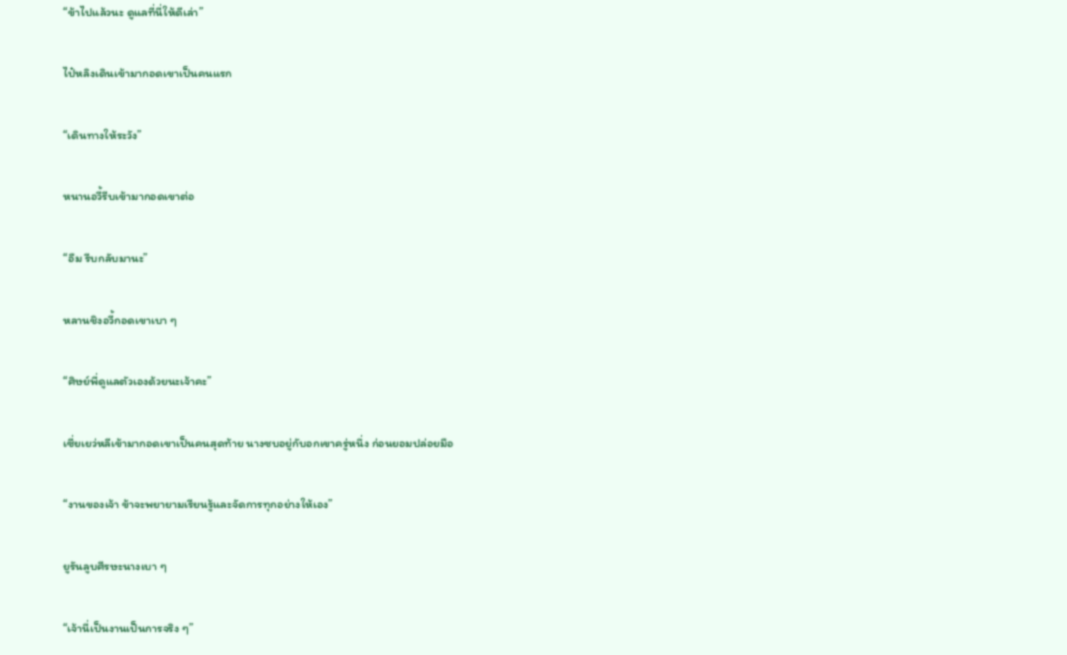“ข้าไปแล้วนะ ดูแลที่นี่ให้ดีเล่า”

ไป๋หลิงเดินเข้ามากอดเขาเป็นคนแรก

“เดินทางให้ระวัง”

หนานอวี้รีบเข้ามากอดเขาต่อ

“อืม รีบกลับมานะ”

หลานชิงอวี้กอดเขาเบา ๆ

“ศิษย์พี่ดูแลตัวเองด้วยนะเจ้าคะ”

เซี่ยเยว่หลีเข้ามากอดเขาเป็นคนสุดท้าย นางซบอยู่กับอกเขาครู่หนึ่ง ก่อนยอมปล่อยมือ

“งานของเจ้า ข้าจะพยายามเรียนรู้และจัดการทุกอย่างให้เอง”

ยูรันลูบศีรษะนางเบา ๆ

“เจ้านี่เป็นงานเป็นการจริง ๆ”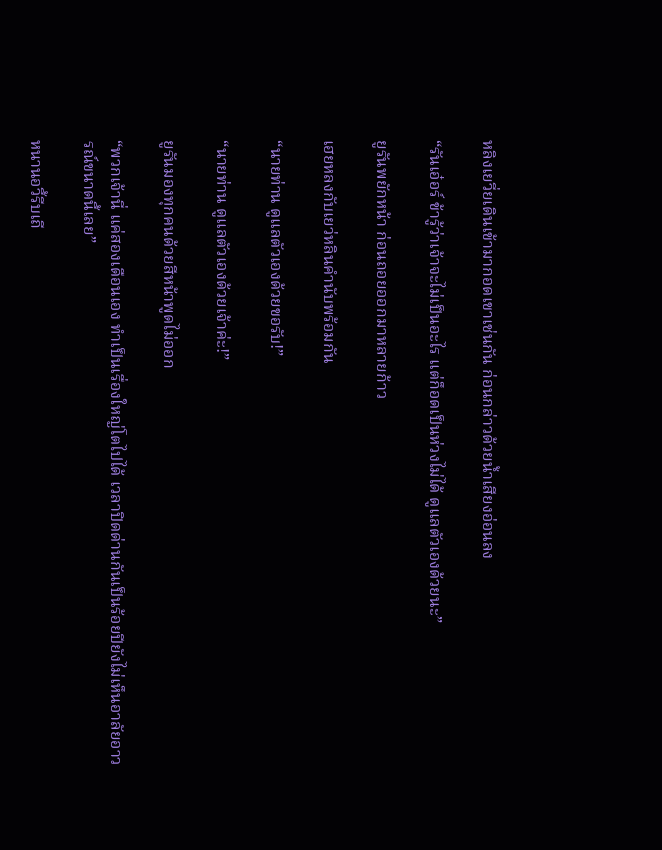หลิงเยวี่ยเดินเข้ามากอดเขาเช่นกัน ก่อนกล่าวด้วยน้ำเสียงอ่อนลง

“รันเอ๋อร์ ข้ารู้ว่าเจ้าจะไม่เป็นอะไร แต่ก็อดเป็นห่วงไม่ได้ ดูแลตัวเองด้วยนะ”

ยูรันพยักหน้า ก่อนถอยออกมาหลายก้าว

เฮยหลงกับเยว่หลินคำนับพร้อมกัน

“นายท่าน ดูแลตัวเองด้วยขอรับ!”

“นายท่าน ดูแลตัวเองด้วยเจ้าค่ะ!”

ยูรันมองทุกคนด้วยสีหน้าพูดไม่ออก

“พวกเจ้านี่ แค่สองเดือนเอง ทำเป็นเรื่องใหญ่โตไปได้ เวลาปิดด่านกันเป็นร้อยปียังไม่เห็นอาลัยอาวรณ์ขนาดนี้เลย”

หนานอวี้รีบเถี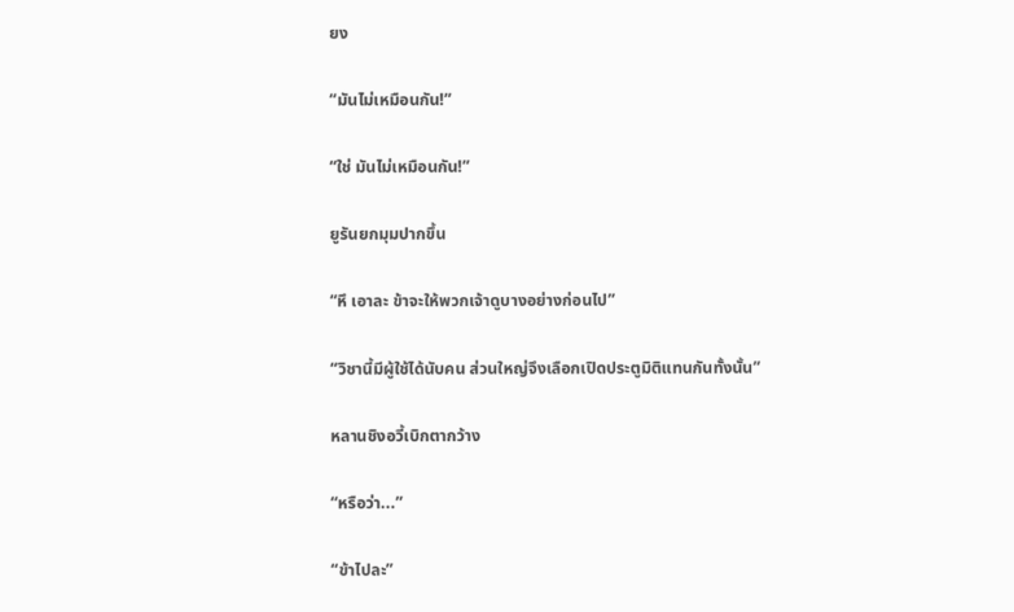ยง

“มันไม่เหมือนกัน!”

“ใช่ มันไม่เหมือนกัน!”

ยูรันยกมุมปากขึ้น

“หึ เอาละ ข้าจะให้พวกเจ้าดูบางอย่างก่อนไป”

“วิชานี้มีผู้ใช้ได้นับคน ส่วนใหญ่จึงเลือกเปิดประตูมิติแทนกันทั้งนั้น”

หลานชิงอวี้เบิกตากว้าง

“หรือว่า...”

“ข้าไปละ”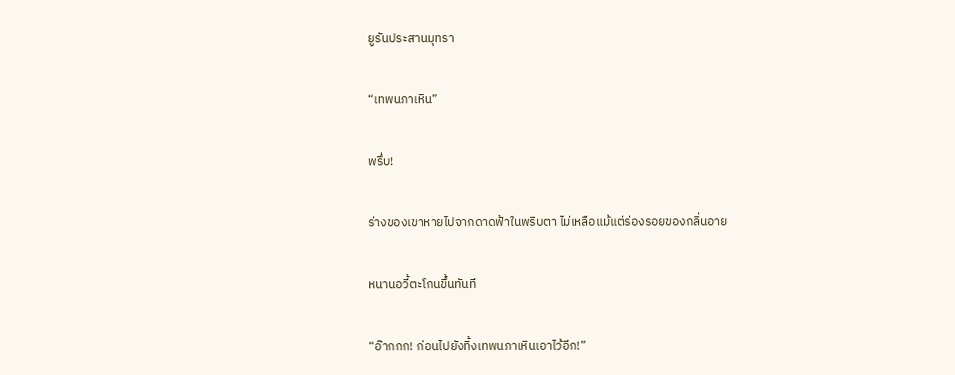ยูรันประสานมุทรา

“เทพนภาเหิน”

พรึ่บ!

ร่างของเขาหายไปจากดาดฟ้าในพริบตา ไม่เหลือแม้แต่ร่องรอยของกลิ่นอาย

หนานอวี้ตะโกนขึ้นทันที

“อ๊ากกก! ก่อนไปยังทิ้งเทพนภาเหินเอาไว้อีก!”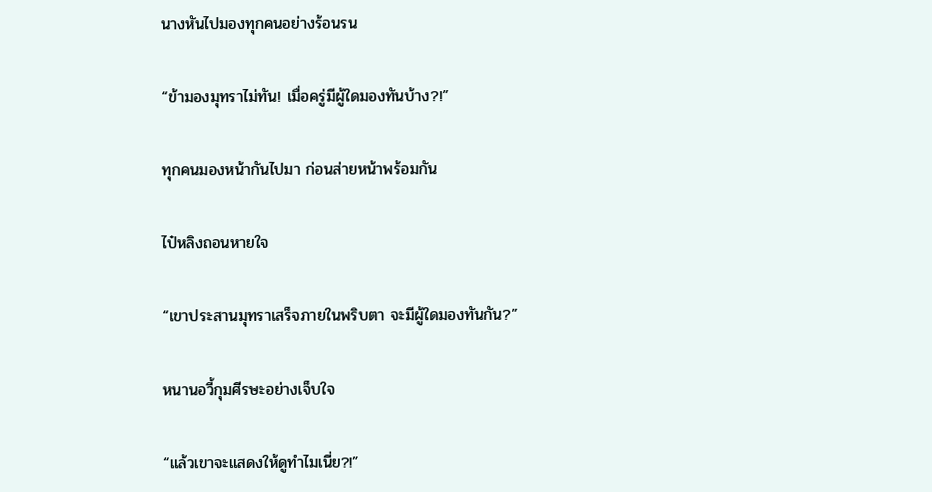นางหันไปมองทุกคนอย่างร้อนรน

“ข้ามองมุทราไม่ทัน! เมื่อครู่มีผู้ใดมองทันบ้าง?!”

ทุกคนมองหน้ากันไปมา ก่อนส่ายหน้าพร้อมกัน

ไป๋หลิงถอนหายใจ

“เขาประสานมุทราเสร็จภายในพริบตา จะมีผู้ใดมองทันกัน?”

หนานอวี้กุมศีรษะอย่างเจ็บใจ

“แล้วเขาจะแสดงให้ดูทำไมเนี่ย?!”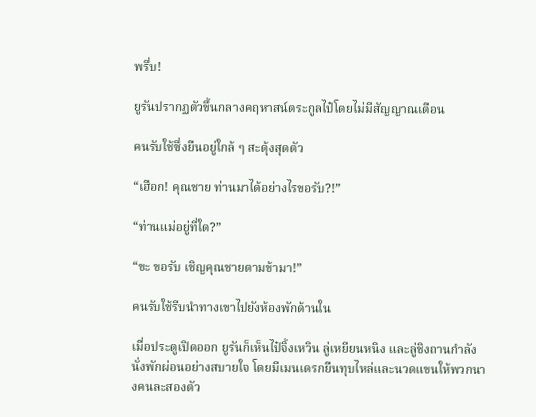พรึ่บ!

ยูรันปรากฏตัวขึ้นกลางคฤหาสน์ตระกูลไป๋โดยไม่มีสัญญาณเตือน

คนรับใช้ซึ่งยืนอยู่ใกล้ ๆ สะดุ้งสุดตัว

“เฮือก! คุณชาย ท่านมาได้อย่างไรขอรับ?!”

“ท่านแม่อยู่ที่ใด?”

“ขะ ขอรับ เชิญคุณชายตามข้ามา!”

คนรับใช้รีบนำทางเขาไปยังห้องพักด้านใน

เมื่อประตูเปิดออก ยูรันก็เห็นไป๋จิ้งเหวิน ลู่เหยียนหนิง และลู่ชิงถานกำลังนั่งพักผ่อนอย่างสบายใจ โดยมีเมนเดรกยืนทุบไหล่และนวดแขนให้พวกนางคนละสองตัว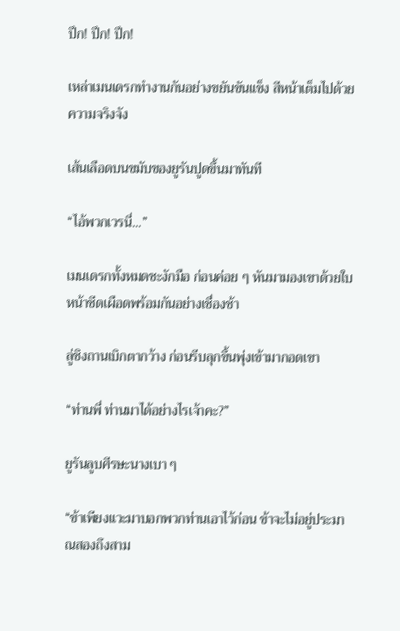ปึก! ปึก! ปึก!

เหล่าเมนเดรกทำงานกันอย่างขยันขันแข็ง สีหน้าเต็มไปด้วยความจริงจัง

เส้นเลือดบนขมับของยูรันปูดขึ้นมาทันที

“ไอ้พวกเวรนี่...”

เมนเดรกทั้งหมดชะงักมือ ก่อนค่อย ๆ หันมามองเขาด้วยใบหน้าซีดเผือดพร้อมกันอย่างเชื่องช้า

ลู่ชิงถานเบิกตากว้าง ก่อนรีบลุกขึ้นพุ่งเข้ามากอดเขา

“ท่านพี่ ท่านมาได้อย่างไรเจ้าคะ?”

ยูรันลูบศีรษะนางเบา ๆ

“ข้าเพียงแวะมาบอกพวกท่านเอาไว้ก่อน ข้าจะไม่อยู่ประมาณสองถึงสาม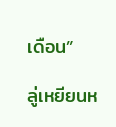เดือน”

ลู่เหยียนห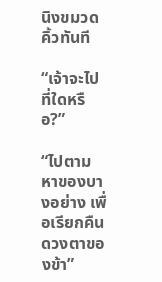นิงขมวดคิ้วทันที

“เจ้าจะไปที่ใดหรือ?”

“ไปตามหาของบางอย่าง เพื่อเรียกคืนดวงตาของข้า”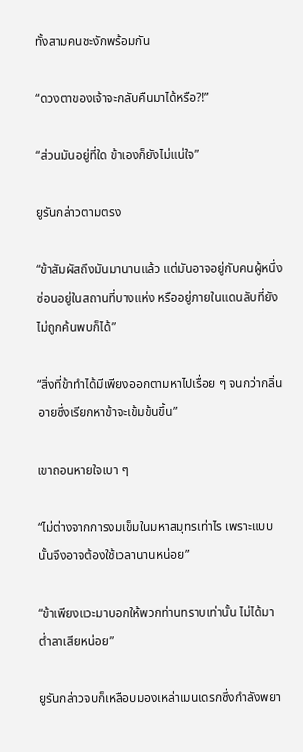ทั้งสามคนชะงักพร้อมกัน

“ดวงตาของเจ้าจะกลับคืนมาได้หรือ?!”

“ส่วนมันอยู่ที่ใด ข้าเองก็ยังไม่แน่ใจ”

ยูรันกล่าวตามตรง

“ข้าสัมผัสถึงมันมานานแล้ว แต่มันอาจอยู่กับคนผู้หนึ่ง ซ่อนอยู่ในสถานที่บางแห่ง หรืออยู่ภายในแดนลับที่ยังไม่ถูกค้นพบก็ได้”

“สิ่งที่ข้าทำได้มีเพียงออกตามหาไปเรื่อย ๆ จนกว่ากลิ่นอายซึ่งเรียกหาข้าจะเข้มข้นขึ้น”

เขาถอนหายใจเบา ๆ

“ไม่ต่างจากการงมเข็มในมหาสมุทรเท่าไร เพราะแบบนั้นจึงอาจต้องใช้เวลานานหน่อย”

“ข้าเพียงแวะมาบอกให้พวกท่านทราบเท่านั้น ไม่ได้มาต่ำลาเสียหน่อย”

ยูรันกล่าวจบก็เหลือบมองเหล่าเมนเดรกซึ่งกำลังพยา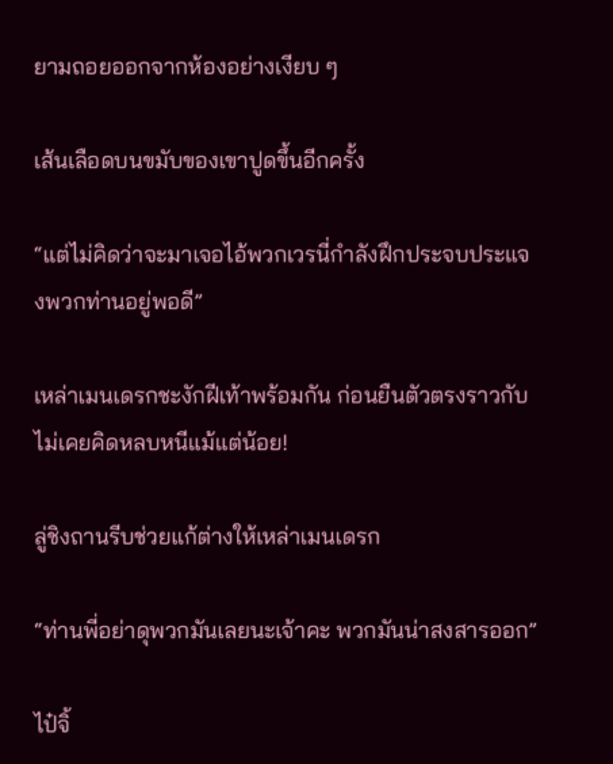ยามถอยออกจากห้องอย่างเงียบ ๆ

เส้นเลือดบนขมับของเขาปูดขึ้นอีกครั้ง

“แต่ไม่คิดว่าจะมาเจอไอ้พวกเวรนี่กำลังฝึกประจบประแจงพวกท่านอยู่พอดี”

เหล่าเมนเดรกชะงักฝีเท้าพร้อมกัน ก่อนยืนตัวตรงราวกับไม่เคยคิดหลบหนีแม้แต่น้อย!

ลู่ชิงถานรีบช่วยแก้ต่างให้เหล่าเมนเดรก

“ท่านพี่อย่าดุพวกมันเลยนะเจ้าคะ พวกมันน่าสงสารออก”

ไป๋จิ้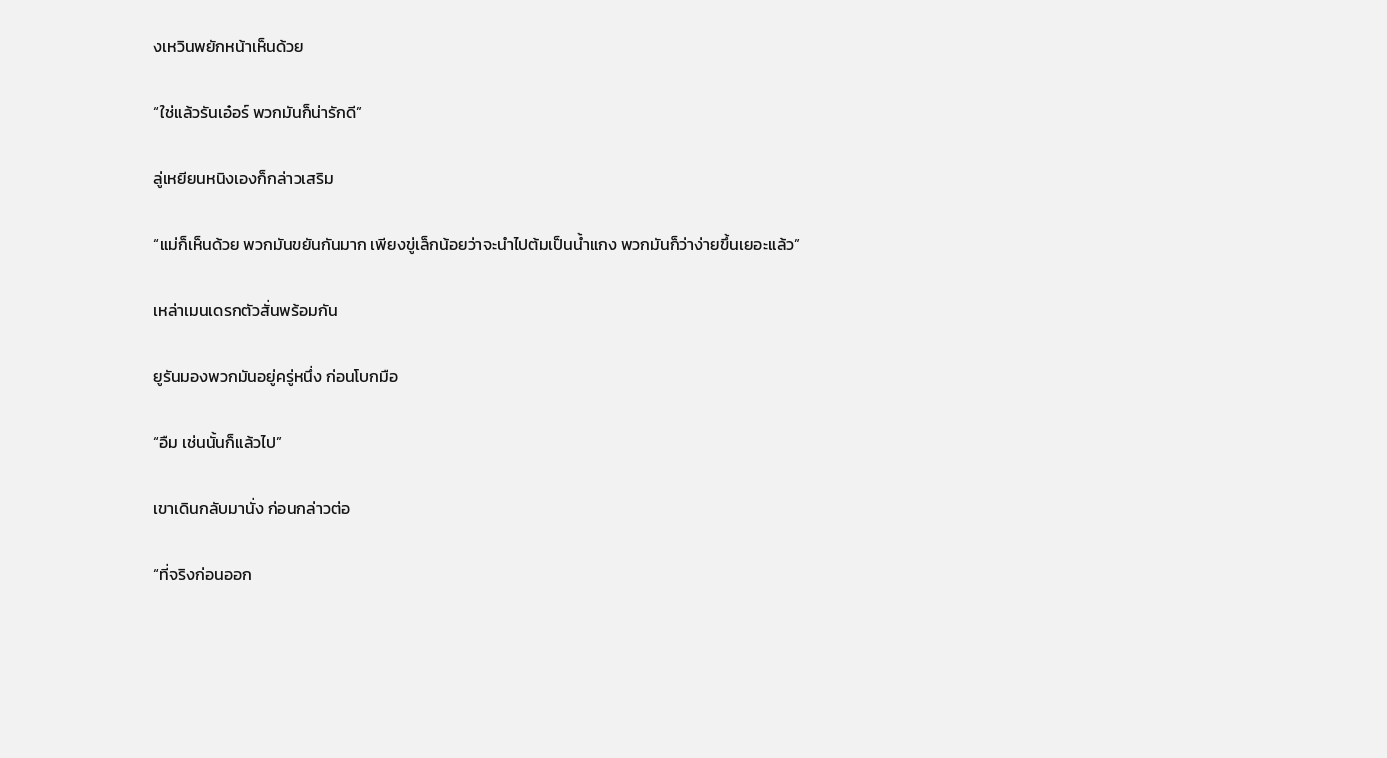งเหวินพยักหน้าเห็นด้วย

“ใช่แล้วรันเอ๋อร์ พวกมันก็น่ารักดี”

ลู่เหยียนหนิงเองก็กล่าวเสริม

“แม่ก็เห็นด้วย พวกมันขยันกันมาก เพียงขู่เล็กน้อยว่าจะนำไปต้มเป็นน้ำแกง พวกมันก็ว่าง่ายขึ้นเยอะแล้ว”

เหล่าเมนเดรกตัวสั่นพร้อมกัน

ยูรันมองพวกมันอยู่ครู่หนึ่ง ก่อนโบกมือ

“อืม เช่นนั้นก็แล้วไป”

เขาเดินกลับมานั่ง ก่อนกล่าวต่อ

“ที่จริงก่อนออก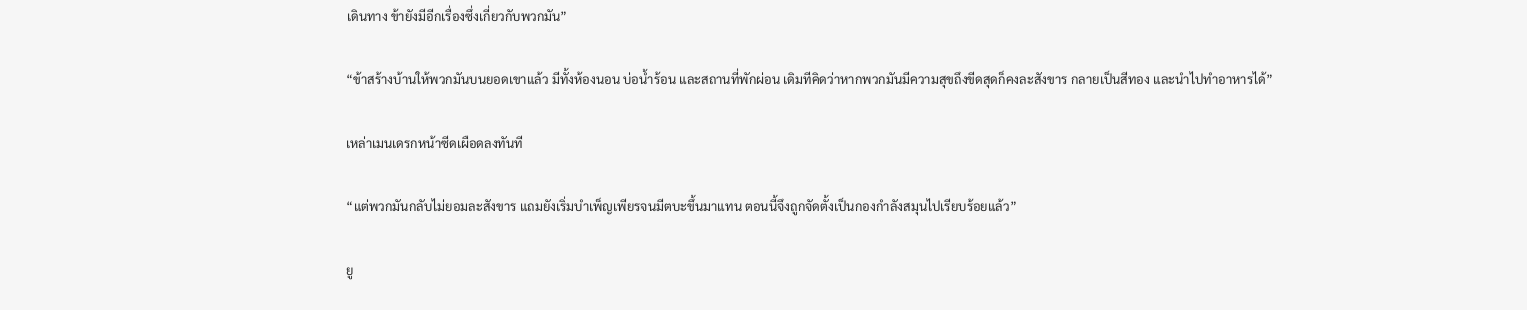เดินทาง ข้ายังมีอีกเรื่องซึ่งเกี่ยวกับพวกมัน”

“ข้าสร้างบ้านให้พวกมันบนยอดเขาแล้ว มีทั้งห้องนอน บ่อน้ำร้อน และสถานที่พักผ่อน เดิมทีคิดว่าหากพวกมันมีความสุขถึงขีดสุดก็คงละสังขาร กลายเป็นสีทอง และนำไปทำอาหารได้”

เหล่าเมนเดรกหน้าซีดเผือดลงทันที

“แต่พวกมันกลับไม่ยอมละสังขาร แถมยังเริ่มบำเพ็ญเพียรจนมีตบะขึ้นมาแทน ตอนนี้จึงถูกจัดตั้งเป็นกองกำลังสมุนไปเรียบร้อยแล้ว”

ยู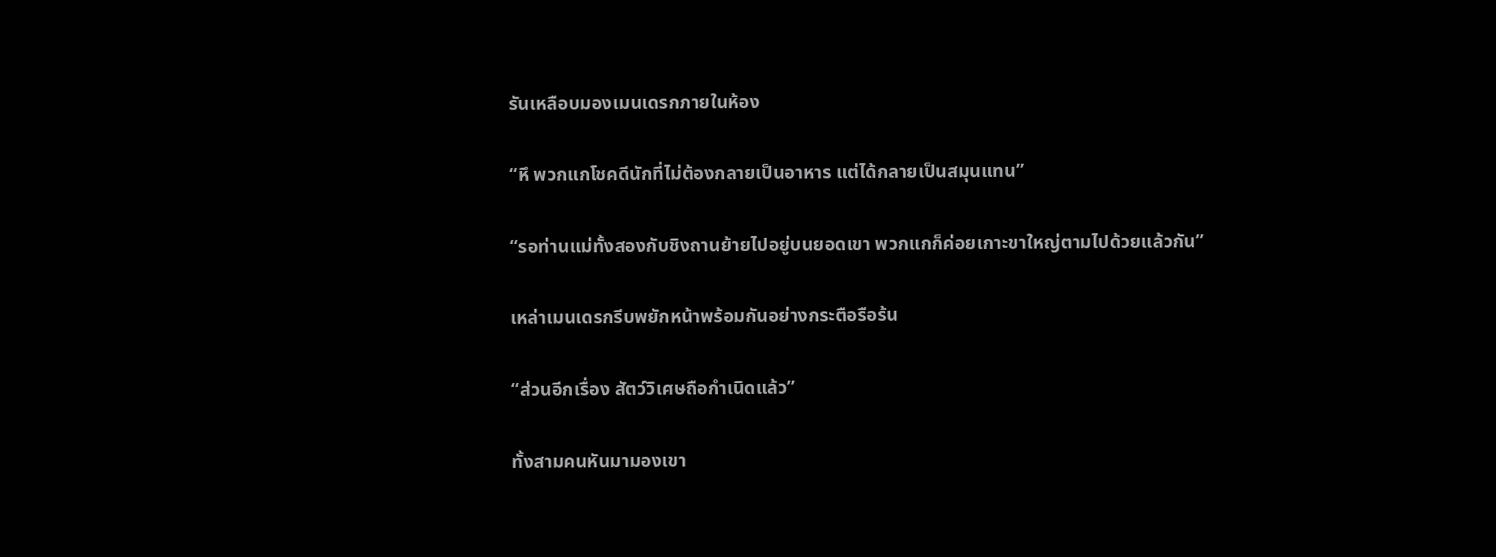รันเหลือบมองเมนเดรกภายในห้อง

“หึ พวกแกโชคดีนักที่ไม่ต้องกลายเป็นอาหาร แต่ได้กลายเป็นสมุนแทน”

“รอท่านแม่ทั้งสองกับชิงถานย้ายไปอยู่บนยอดเขา พวกแกก็ค่อยเกาะขาใหญ่ตามไปด้วยแล้วกัน”

เหล่าเมนเดรกรีบพยักหน้าพร้อมกันอย่างกระตือรือร้น

“ส่วนอีกเรื่อง สัตว์วิเศษถือกำเนิดแล้ว”

ทั้งสามคนหันมามองเขา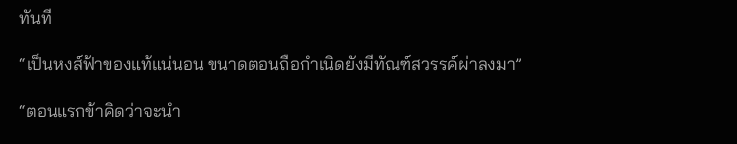ทันที

“เป็นหงส์ฟ้าของแท้แน่นอน ขนาดตอนถือกำเนิดยังมีทัณฑ์สวรรค์ผ่าลงมา”

“ตอนแรกข้าคิดว่าจะนำ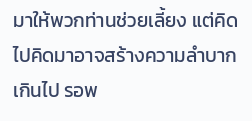มาให้พวกท่านช่วยเลี้ยง แต่คิดไปคิดมาอาจสร้างความลำบากเกินไป รอพ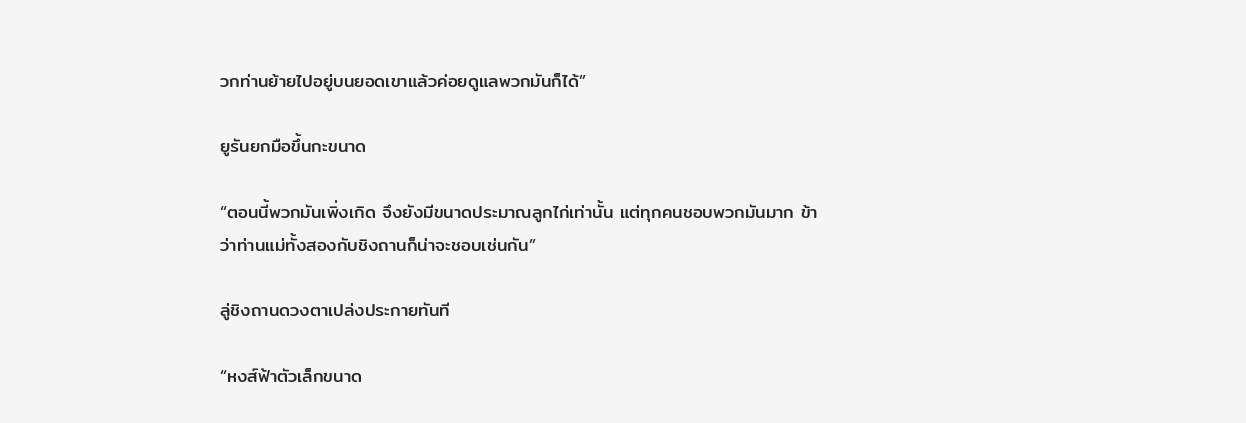วกท่านย้ายไปอยู่บนยอดเขาแล้วค่อยดูแลพวกมันก็ได้”

ยูรันยกมือขึ้นกะขนาด

“ตอนนี้พวกมันเพิ่งเกิด จึงยังมีขนาดประมาณลูกไก่เท่านั้น แต่ทุกคนชอบพวกมันมาก ข้าว่าท่านแม่ทั้งสองกับชิงถานก็น่าจะชอบเช่นกัน”

ลู่ชิงถานดวงตาเปล่งประกายทันที

“หงส์ฟ้าตัวเล็กขนาด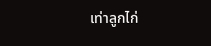เท่าลูกไก่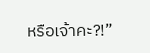หรือเจ้าคะ?!”